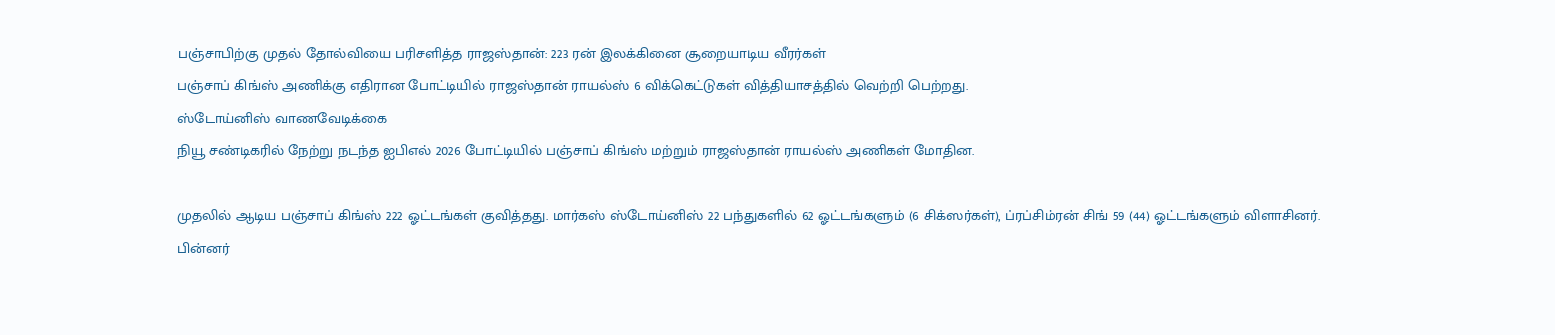பஞ்சாபிற்கு முதல் தோல்வியை பரிசளித்த ராஜஸ்தான்: 223 ரன் இலக்கினை சூறையாடிய வீரர்கள்
பஞ்சாப் கிங்ஸ் அணிக்கு எதிரான போட்டியில் ராஜஸ்தான் ராயல்ஸ் 6 விக்கெட்டுகள் வித்தியாசத்தில் வெற்றி பெற்றது.
ஸ்டோய்னிஸ் வாணவேடிக்கை
நியூ சண்டிகரில் நேற்று நடந்த ஐபிஎல் 2026 போட்டியில் பஞ்சாப் கிங்ஸ் மற்றும் ராஜஸ்தான் ராயல்ஸ் அணிகள் மோதின.

முதலில் ஆடிய பஞ்சாப் கிங்ஸ் 222 ஓட்டங்கள் குவித்தது. மார்கஸ் ஸ்டோய்னிஸ் 22 பந்துகளில் 62 ஓட்டங்களும் (6 சிக்ஸர்கள்), ப்ரப்சிம்ரன் சிங் 59 (44) ஓட்டங்களும் விளாசினர்.
பின்னர்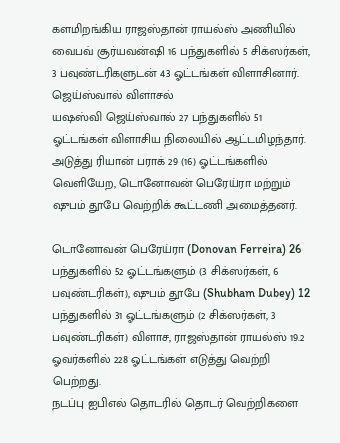களமிறங்கிய ராஜஸ்தான் ராயல்ஸ் அணியில் வைபவ் சூர்யவன்ஷி 16 பந்துகளில் 5 சிக்ஸர்கள், 3 பவுண்டரிகளுடன் 43 ஓட்டங்கள் விளாசினார்.
ஜெய்ஸ்வால் விளாசல்
யஷஸ்வி ஜெய்ஸ்வால் 27 பந்துகளில் 51 ஓட்டங்கள் விளாசிய நிலையில் ஆட்டமிழந்தார். அடுத்து ரியான் பராக் 29 (16) ஓட்டங்களில் வெளியேற, டொனோவன் பெரேய்ரா மற்றும் ஷுபம் தூபே வெற்றிக் கூட்டணி அமைத்தனர்.

டொனோவன் பெரேய்ரா (Donovan Ferreira) 26 பந்துகளில் 52 ஓட்டங்களும் (3 சிக்ஸர்கள், 6 பவுண்டரிகள்), ஷுபம் தூபே (Shubham Dubey) 12 பந்துகளில் 31 ஓட்டங்களும் (2 சிக்ஸர்கள், 3 பவுண்டரிகள்) விளாச, ராஜஸ்தான் ராயல்ஸ் 19.2 ஓவர்களில் 228 ஓட்டங்கள் எடுத்து வெற்றி பெற்றது.
நடப்பு ஐபிஎல் தொடரில் தொடர் வெற்றிகளை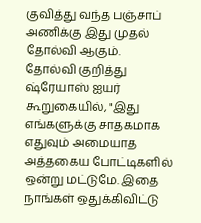குவித்து வந்த பஞ்சாப் அணிக்கு இது முதல் தோல்வி ஆகும்.
தோல்வி குறித்து ஷ்ரேயாஸ் ஐயர் கூறுகையில், "இது எங்களுக்கு சாதகமாக எதுவும் அமையாத அத்தகைய போட்டிகளில் ஒன்று மட்டுமே. இதை நாங்கள் ஒதுக்கிவிட்டு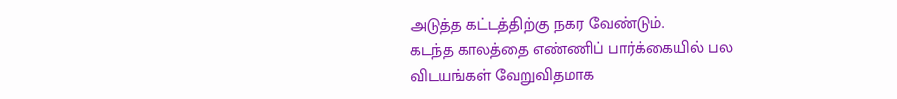அடுத்த கட்டத்திற்கு நகர வேண்டும்.
கடந்த காலத்தை எண்ணிப் பார்க்கையில் பல விடயங்கள் வேறுவிதமாக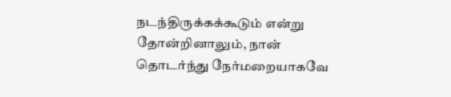நடந்திருக்கக்கூடும் என்று தோன்றினாலும், நான் தொடர்ந்து நேர்மறையாகவே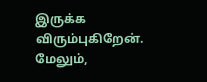இருக்க விரும்புகிறேன். மேலும்,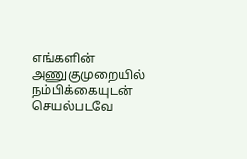எங்களின் அணுகுமுறையில் நம்பிக்கையுடன் செயல்படவே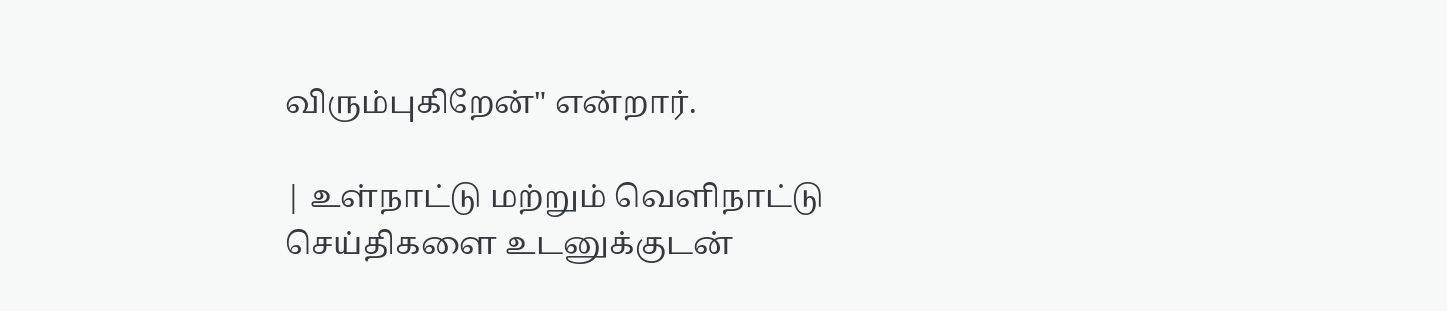விரும்புகிறேன்" என்றார்.

| உள்நாட்டு மற்றும் வெளிநாட்டு செய்திகளை உடனுக்குடன்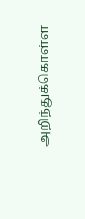அறிந்துக்கொள்ள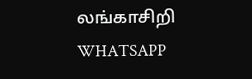லங்காசிறி WHATSAPP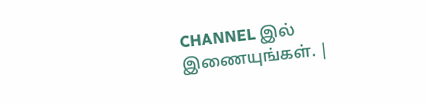CHANNEL இல் இணையுங்கள். |